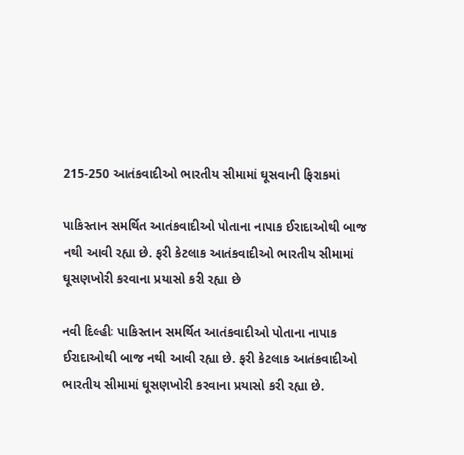215-250 આતંકવાદીઓ ભારતીય સીમામાં ઘૂસવાની ફિરાકમાં

પાકિસ્તાન સમર્થિત આતંકવાદીઓ પોતાના નાપાક ઈરાદાઓથી બાજ નથી આવી રહ્યા છે. ફરી કેટલાક આતંકવાદીઓ ભારતીય સીમામાં ઘૂસણખોરી કરવાના પ્રયાસો કરી રહ્યા છે

નવી દિલ્હીઃ પાકિસ્તાન સમર્થિત આતંકવાદીઓ પોતાના નાપાક ઈરાદાઓથી બાજ નથી આવી રહ્યા છે. ફરી કેટલાક આતંકવાદીઓ ભારતીય સીમામાં ઘૂસણખોરી કરવાના પ્રયાસો કરી રહ્યા છે.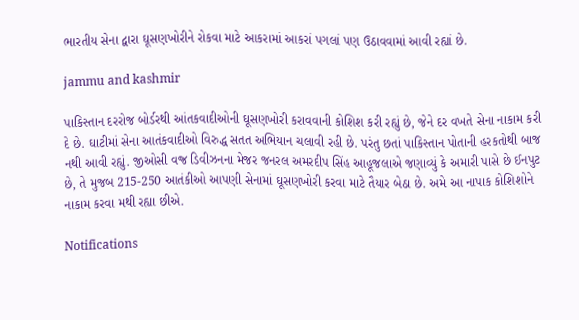ભારતીય સેના દ્વારા ઘૂસણખોરીને રોકવા માટે આકરામાં આકરાં પગલાં પણ ઉઠાવવામાં આવી રહ્યાં છે.

jammu and kashmir

પાકિસ્તાન દરરોજ બોર્ડરથી આંતકવાદીઓની ઘૂસણખોરી કરાવવાની કોશિશ કરી રહ્યું છે, જેને દર વખતે સેના નાકામ કરી દે છે. ઘાટીમાં સેના આતંકવાદીઓ વિરુદ્ધ સતત અભિયાન ચલાવી રહી છે. પરંતુ છતાં પાકિસ્તાન પોતાની હરકતોથી બાજ નથી આવી રહ્યું. જીઓસી વજ્ર ડિવીઝનના મેજર જનરલ અમરદીપ સિંહ આહૂજલાએ જણાવ્યું કે અમારી પાસે છે ઈનપુટ છે, તે મુજબ 215-250 આતંકીઓ આપણી સેનામાં ઘૂસણખોરી કરવા માટે તૈયાર બેઠા છે. અમે આ નાપાક કોશિશોને નાકામ કરવા મથી રહ્યા છીએ.

Notifications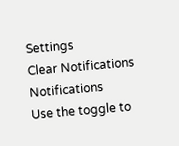Settings
Clear Notifications
Notifications
Use the toggle to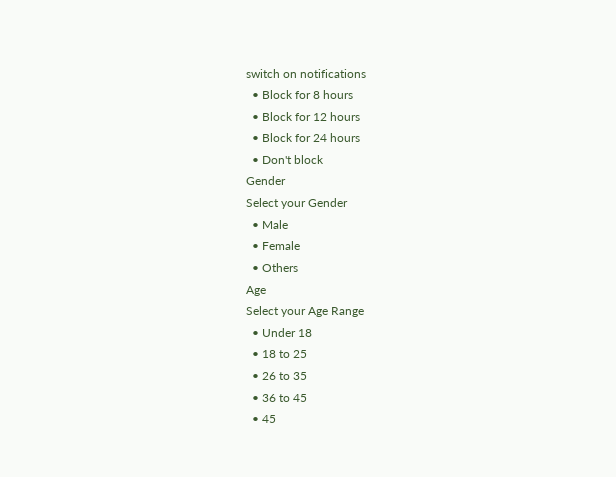switch on notifications
  • Block for 8 hours
  • Block for 12 hours
  • Block for 24 hours
  • Don't block
Gender
Select your Gender
  • Male
  • Female
  • Others
Age
Select your Age Range
  • Under 18
  • 18 to 25
  • 26 to 35
  • 36 to 45
  • 45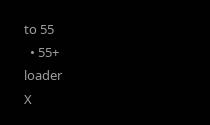to 55
  • 55+
loader
X